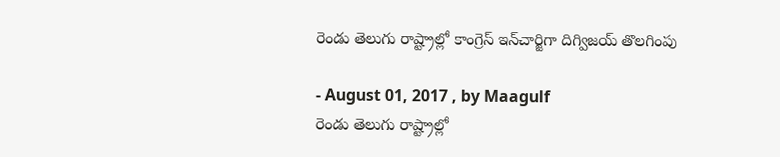రెండు తెలుగు రాష్ట్రాల్లో కాంగ్రెస్‌ ఇన్‌చార్జిగా దిగ్విజయ్‌ తొలగింపు

- August 01, 2017 , by Maagulf
రెండు తెలుగు రాష్ట్రాల్లో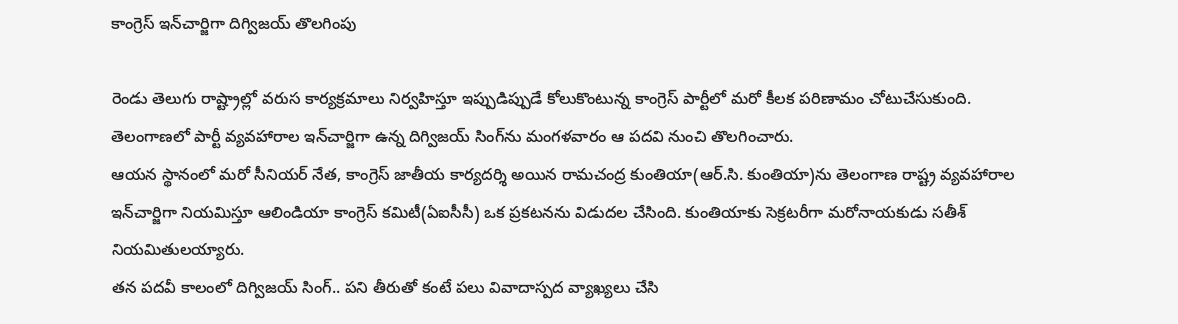కాంగ్రెస్‌ ఇన్‌చార్జిగా దిగ్విజయ్‌ తొలగింపు

రెండు తెలుగు రాష్ట్రాల్లో వరుస కార్యక్రమాలు నిర్వహిస్తూ ఇప్పుడిప్పుడే కోలుకొంటున్న కాంగ్రెస్‌ పార్టీలో మరో కీలక పరిణామం చోటుచేసుకుంది. తెలంగాణలో పార్టీ వ్యవహారాల ఇన్‌చార్జిగా ఉన్న దిగ్విజయ్‌ సింగ్‌ను మంగళవారం ఆ పదవి నుంచి తొలగించారు.
ఆయన స్థానంలో మరో సీనియర్‌ నేత, కాంగ్రెస్‌ జాతీయ కార్యదర్శి అయిన రామచంద్ర కుంతియా(ఆర్‌.సి. కుంతియా)ను తెలంగాణ రాష్ట్ర వ్యవహారాల ఇన్‌చార్జిగా నియమిస్తూ ఆలిండియా కాంగ్రెస్‌ కమిటీ(ఏఐసీసీ) ఒక ప్రకటనను విడుదల చేసింది. కుంతియాకు సెక్రటరీగా మరోనాయకుడు సతీశ్‌ నియమితులయ్యారు.
తన పదవీ కాలంలో దిగ్విజయ్‌ సింగ్‌.. పని తీరుతో కంటే పలు వివాదాస్పద వ్యాఖ్యలు చేసి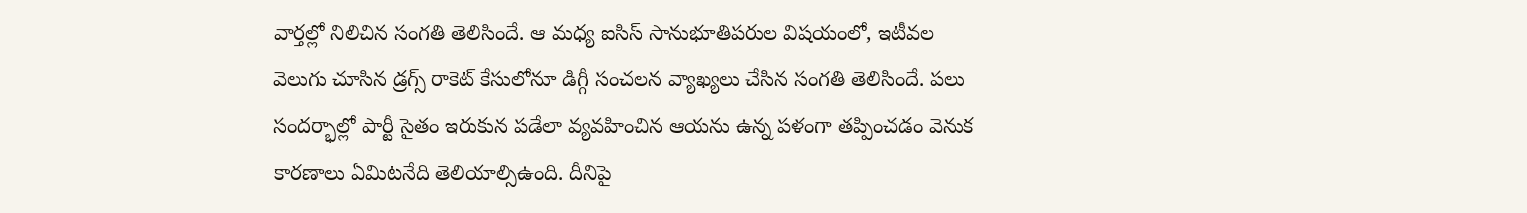వార్తల్లో నిలిచిన సంగతి తెలిసిందే. ఆ మధ్య ఐసిస్‌ సానుభూతిపరుల విషయంలో, ఇటీవల వెలుగు చూసిన డ్రగ్స్‌ రాకెట్‌ కేసులోనూ డిగ్గీ సంచలన వ్యాఖ్యలు చేసిన సంగతి తెలిసిందే. పలు సందర్భాల్లో పార్టీ సైతం ఇరుకున పడేలా వ్యవహించిన ఆయను ఉన్న పళంగా తప్పించడం వెనుక కారణాలు ఏమిటనేది తెలియాల్సిఉంది. దీనిపై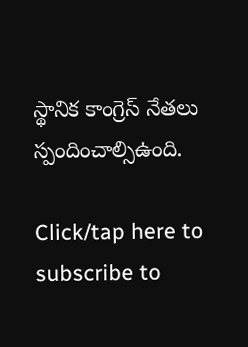స్థానిక కాంగ్రెస్‌ నేతలు స్పందించాల్సిఉంది.

Click/tap here to subscribe to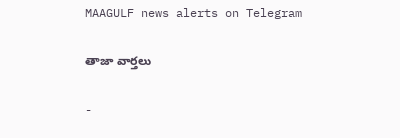MAAGULF news alerts on Telegram

తాజా వార్తలు

-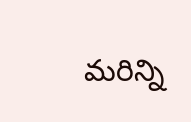మరిన్ని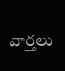వార్తలు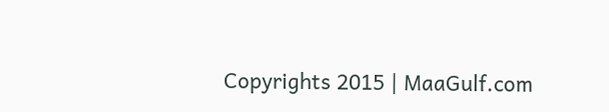Copyrights 2015 | MaaGulf.com